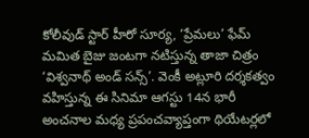కోలీవుడ్ స్టార్ హీరో సూర్య, ‘ప్రేమలు’ ఫేమ్ మమిత బైజు జంటగా నటిస్తున్న తాజా చిత్రం ‘విశ్వనాథ్ అండ్ సన్స్’. వెంకీ అట్లూరి దర్శకత్వం వహిస్తున్న ఈ సినిమా ఆగస్టు 14న భారీ అంచనాల మధ్య ప్రపంచవ్యాప్తంగా థియేటర్లలో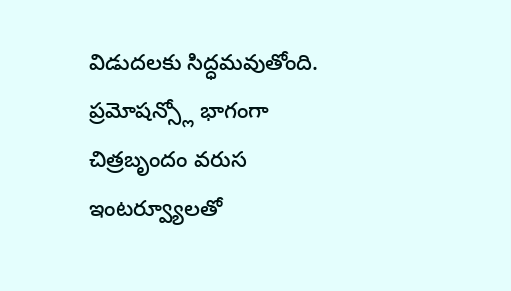విడుదలకు సిద్ధమవుతోంది. ప్రమోషన్స్లో భాగంగా చిత్రబృందం వరుస ఇంటర్వ్యూలతో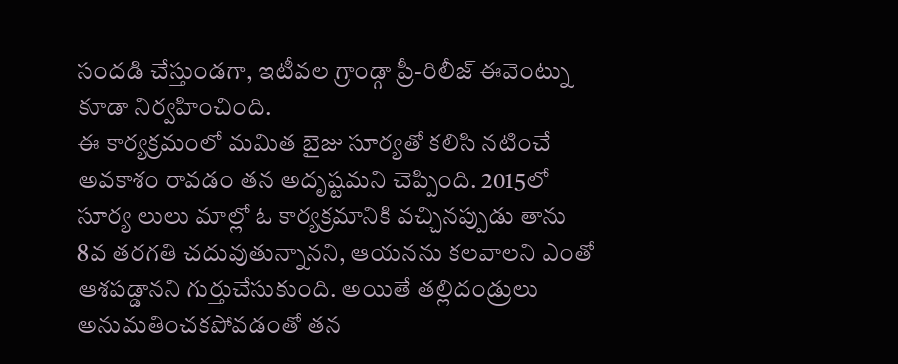సందడి చేస్తుండగా, ఇటీవల గ్రాండ్గా ప్రీ-రిలీజ్ ఈవెంట్ను కూడా నిర్వహించింది.
ఈ కార్యక్రమంలో మమిత బైజు సూర్యతో కలిసి నటించే అవకాశం రావడం తన అదృష్టమని చెప్పింది. 2015లో సూర్య లులు మాల్లో ఓ కార్యక్రమానికి వచ్చినప్పుడు తాను 8వ తరగతి చదువుతున్నానని, ఆయనను కలవాలని ఎంతో ఆశపడ్డానని గుర్తుచేసుకుంది. అయితే తల్లిదండ్రులు అనుమతించకపోవడంతో తన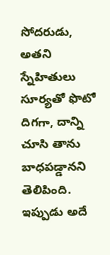సోదరుడు, అతని స్నేహితులు సూర్యతో ఫొటో దిగగా, దాన్ని చూసి తాను బాధపడ్డానని తెలిపింది. ఇప్పుడు అదే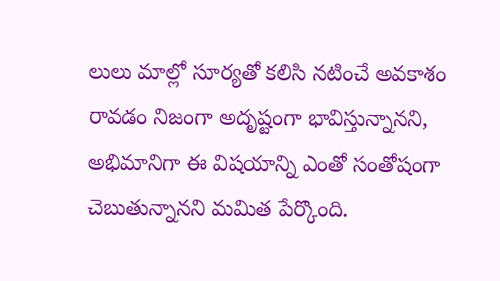లులు మాల్లో సూర్యతో కలిసి నటించే అవకాశం రావడం నిజంగా అదృష్టంగా భావిస్తున్నానని, అభిమానిగా ఈ విషయాన్ని ఎంతో సంతోషంగా చెబుతున్నానని మమిత పేర్కొంది.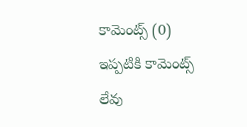కామెంట్స్ (0)
ఇప్పటికి కామెంట్స్ లేవు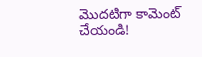మొదటిగా కామెంట్ చేయండి!